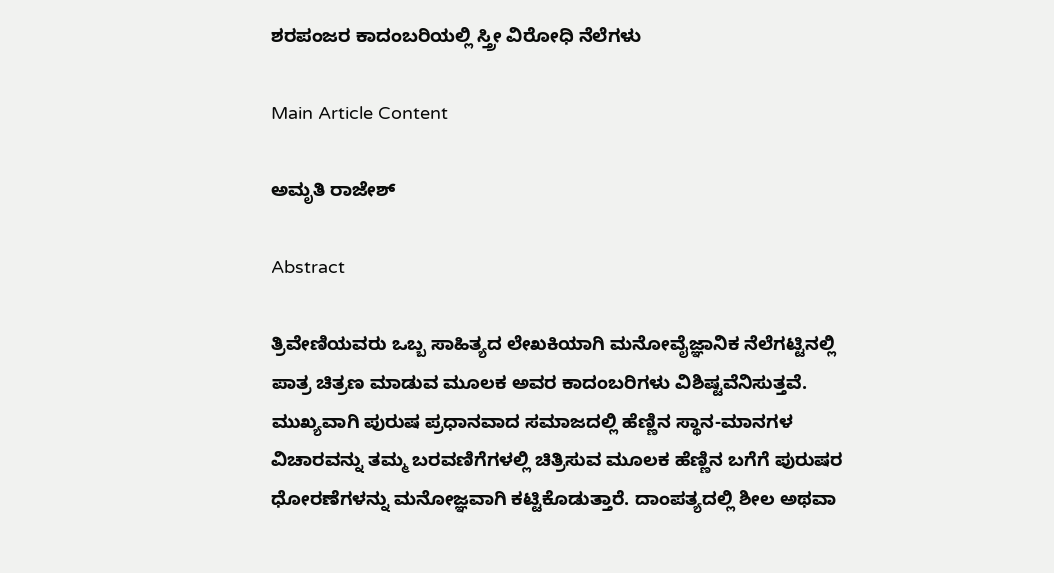ಶರಪಂಜರ ಕಾದಂಬರಿಯಲ್ಲಿ ಸ್ತ್ರೀ ವಿರೋಧಿ ನೆಲೆಗಳು

Main Article Content

ಅಮೃತಿ ರಾಜೇಶ್

Abstract

ತ್ರಿವೇಣಿಯವರು ಒಬ್ಬ ಸಾಹಿತ್ಯದ ಲೇಖಕಿಯಾಗಿ ಮನೋವೈಜ್ಞಾನಿಕ ನೆಲೆಗಟ್ಟಿನಲ್ಲಿ ಪಾತ್ರ ಚಿತ್ರಣ ಮಾಡುವ ಮೂಲಕ ಅವರ ಕಾದಂಬರಿಗಳು ವಿಶಿಷ್ಟವೆನಿಸುತ್ತವೆ. ಮುಖ್ಯವಾಗಿ ಪುರುಷ ಪ್ರಧಾನವಾದ ಸಮಾಜದಲ್ಲಿ ಹೆಣ್ಣಿನ ಸ್ಥಾನ-ಮಾನಗಳ ವಿಚಾರವನ್ನು ತಮ್ಮ ಬರವಣಿಗೆಗಳಲ್ಲಿ ಚಿತ್ರಿಸುವ ಮೂಲಕ ಹೆಣ್ಣಿನ ಬಗೆಗೆ ಪುರುಷರ ಧೋರಣೆಗಳನ್ನು ಮನೋಜ್ಞವಾಗಿ ಕಟ್ಟಿಕೊಡುತ್ತಾರೆ. ದಾಂಪತ್ಯದಲ್ಲಿ ಶೀಲ ಅಥವಾ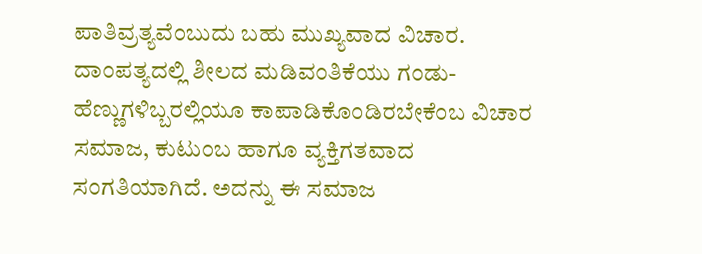ಪಾತಿವ್ರತ್ಯವೆಂಬುದು ಬಹು ಮುಖ್ಯವಾದ ವಿಚಾರ. ದಾಂಪತ್ಯದಲ್ಲಿ ಶೀಲದ ಮಡಿವಂತಿಕೆಯು ಗಂಡು-ಹೆಣ್ಣುಗಳಿಬ್ಬರಲ್ಲಿಯೂ ಕಾಪಾಡಿಕೊಂಡಿರಬೇಕೆಂಬ ವಿಚಾರ ಸಮಾಜ, ಕುಟುಂಬ ಹಾಗೂ ವ್ಯಕ್ತಿಗತವಾದ ಸಂಗತಿಯಾಗಿದೆ. ಅದನ್ನು ಈ ಸಮಾಜ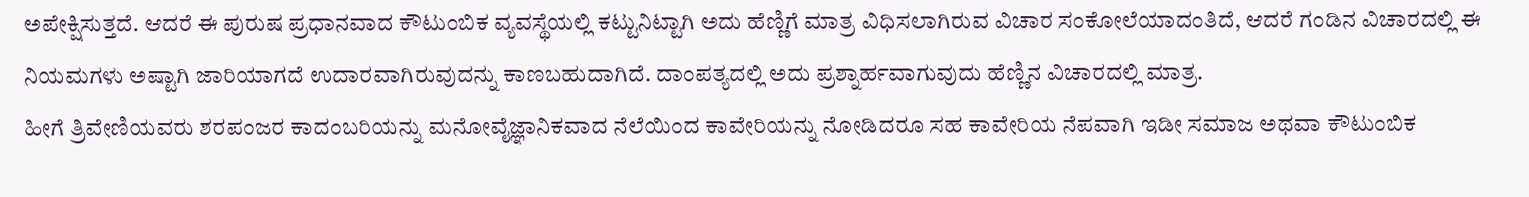ಅಪೇಕ್ಷಿಸುತ್ತದೆ. ಆದರೆ ಈ ಪುರುಷ ಪ್ರಧಾನವಾದ ಕೌಟುಂಬಿಕ ವ್ಯವಸ್ಥೆಯಲ್ಲಿ ಕಟ್ಟುನಿಟ್ಟಾಗಿ ಅದು ಹೆಣ್ಣಿಗೆ ಮಾತ್ರ ವಿಧಿಸಲಾಗಿರುವ ವಿಚಾರ ಸಂಕೋಲೆಯಾದಂತಿದೆ, ಆದರೆ ಗಂಡಿನ ವಿಚಾರದಲ್ಲಿ ಈ ನಿಯಮಗಳು ಅಷ್ಟಾಗಿ ಜಾರಿಯಾಗದೆ ಉದಾರವಾಗಿರುವುದನ್ನು ಕಾಣಬಹುದಾಗಿದೆ. ದಾಂಪತ್ಯದಲ್ಲಿ ಅದು ಪ್ರಶ್ನಾರ್ಹವಾಗುವುದು ಹೆಣ್ಣಿನ ವಿಚಾರದಲ್ಲಿ ಮಾತ್ರ.
ಹೀಗೆ ತ್ರಿವೇಣಿಯವರು ಶರಪಂಜರ ಕಾದಂಬರಿಯನ್ನು ಮನೋವೈಜ್ಞಾನಿಕವಾದ ನೆಲೆಯಿಂದ ಕಾವೇರಿಯನ್ನು ನೋಡಿದರೂ ಸಹ ಕಾವೇರಿಯ ನೆಪವಾಗಿ ಇಡೀ ಸಮಾಜ ಅಥವಾ ಕೌಟುಂಬಿಕ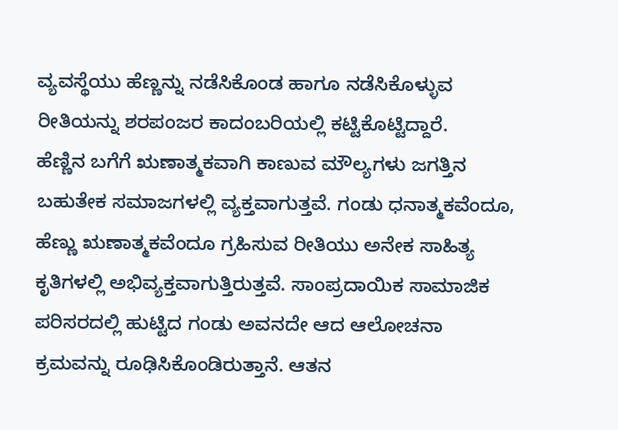ವ್ಯವಸ್ಥೆಯು ಹೆಣ್ಣನ್ನು ನಡೆಸಿಕೊಂಡ ಹಾಗೂ ನಡೆಸಿಕೊಳ್ಳುವ ರೀತಿಯನ್ನು ಶರಪಂಜರ ಕಾದಂಬರಿಯಲ್ಲಿ ಕಟ್ಟಿಕೊಟ್ಟಿದ್ದಾರೆ.
ಹೆಣ್ಣಿನ ಬಗೆಗೆ ಋಣಾತ್ಮಕವಾಗಿ ಕಾಣುವ ಮೌಲ್ಯಗಳು ಜಗತ್ತಿನ ಬಹುತೇಕ ಸಮಾಜಗಳಲ್ಲಿ ವ್ಯಕ್ತವಾಗುತ್ತವೆ. ಗಂಡು ಧನಾತ್ಮಕವೆಂದೂ, ಹೆಣ್ಣು ಋಣಾತ್ಮಕವೆಂದೂ ಗ್ರಹಿಸುವ ರೀತಿಯು ಅನೇಕ ಸಾಹಿತ್ಯ ಕೃತಿಗಳಲ್ಲಿ ಅಭಿವ್ಯಕ್ತವಾಗುತ್ತಿರುತ್ತವೆ. ಸಾಂಪ್ರದಾಯಿಕ ಸಾಮಾಜಿಕ ಪರಿಸರದಲ್ಲಿ ಹುಟ್ಟಿದ ಗಂಡು ಅವನದೇ ಆದ ಆಲೋಚನಾ ಕ್ರಮವನ್ನು ರೂಢಿಸಿಕೊಂಡಿರುತ್ತಾನೆ. ಆತನ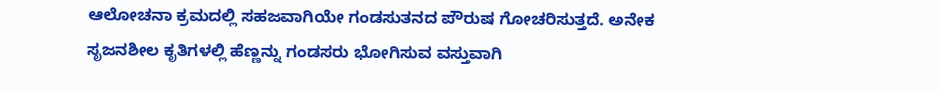ಆಲೋಚನಾ ಕ್ರಮದಲ್ಲಿ ಸಹಜವಾಗಿಯೇ ಗಂಡಸುತನದ ಪೌರುಷ ಗೋಚರಿಸುತ್ತದೆ. ಅನೇಕ ಸೃಜನಶೀಲ ಕೃತಿಗಳಲ್ಲಿ ಹೆಣ್ಣನ್ನು ಗಂಡಸರು ಭೋಗಿಸುವ ವಸ್ತುವಾಗಿ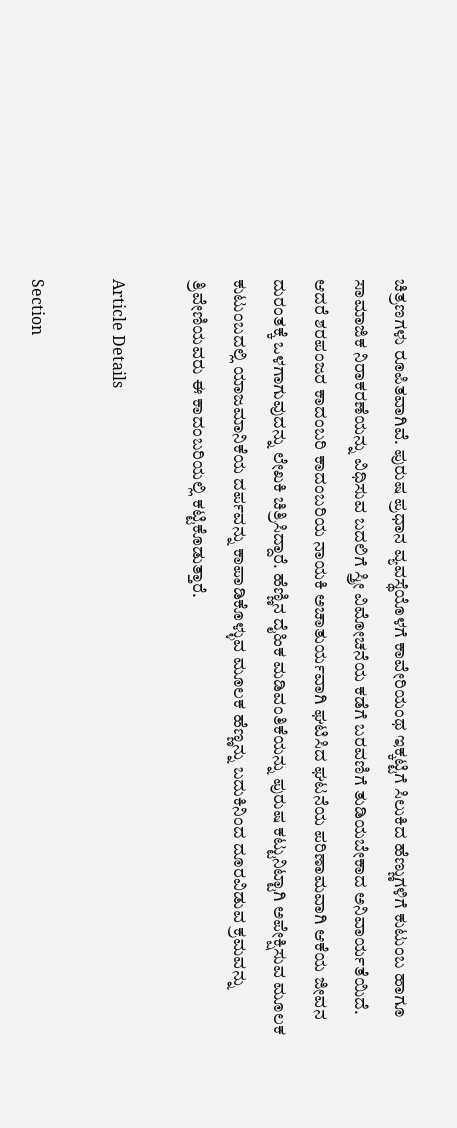ಚಿತ್ರಣಗಳು ರೂಪಿತವಾಗಿವೆ. ಪುರುಷ ಪ್ರಧಾನ ವ್ಯವಸ್ಥೆಯೊಳಗೆ ಕಾವೇರಿಯಂಥ ಇಕ್ಕಟ್ಟಿಗೆ ಸಿಲುಕಿದ ಹೆಣ್ಣುಗಳಿಗೆ ಕುಟುಂಬ ಹಾಗೂ ಸಾಮಾಜಿಕ ನಿರಾಕರಣೆಯನ್ನು ವಿಧಿಸುವ ಬದಲಿಗೆ ಸ್ತ್ರೀ ವಿಮೋಚನೆಯ ಕಡೆಗೆ ಬರವಣಿಗೆ ತುಡಿಯಬೇಕಾದ ಅನಿವಾರ್ಯತೆಯಿದೆ.
ಆದರೆ ಶರಪಂಜರ ಕಾದಂಬರಿ ಕಾದಂಬರಿಯ ನಾಯಕಿ ಅಚಾತುರ್ಯವಾಗಿ ಘಟಿಸಿದ ಘಟನೆಯ ಪರಿಣಾಮವಾಗಿ ಆಕೆಯ ಜೀವನ ದುರಂತಕ್ಕೆ ಒಳಗಾಗುವುದನ್ನು ಲೇಖಕಿ ಚಿತ್ರಿಸಿದ್ದಾರೆ. ಹೆಣ್ಣಿನ ದೈಹಿಕ ಮಡಿವಂತಿಕೆಯನ್ನು ಪುರುಷ ಕಟ್ಟುನಿಟ್ಟಾಗಿ ಅಪೇಕ್ಷಿಸುವ ಮೂಲಕ ಕುಟುಂಬದಲ್ಲಿ ಯಾಜಮಾನಿಕೆಯ ದರ್ಪವನ್ನು ಕಾಪಾಡಿಕೊಳ್ಳುವ ಮೂಲಕ ಹೆಣ್ಣನ್ನು ಬದುಕಿನಿಂದ ದೂರವಿಡುವ ಕ್ರಮವನ್ನು ತ್ರಿವೇಣಿಯವರು ಈ ಕಾದಂಬರಿಯಲ್ಲಿ ಕಟ್ಟಿಕೊಡುತ್ತಾರೆ.

Article Details

Section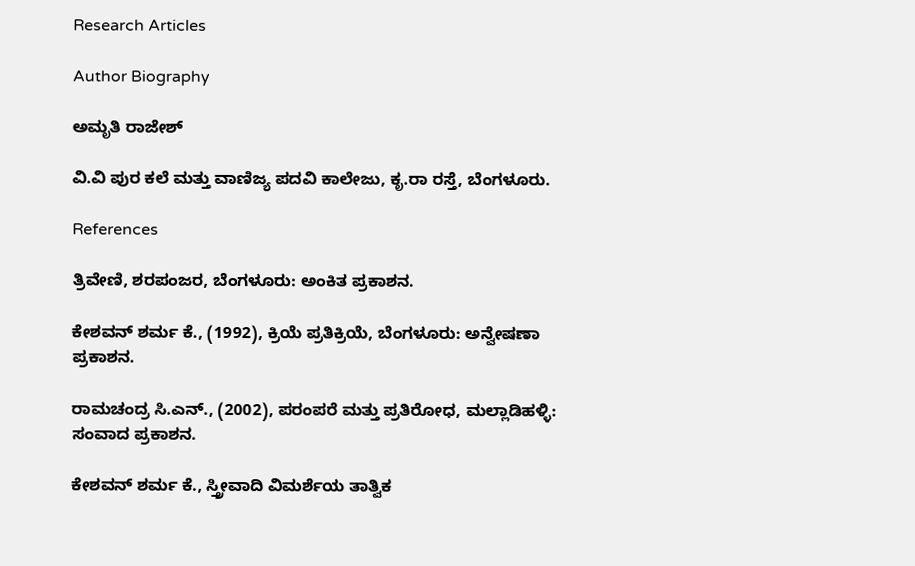Research Articles

Author Biography

ಅಮೃತಿ ರಾಜೇಶ್

ವಿ.ವಿ ಪುರ ಕಲೆ ಮತ್ತು ವಾಣಿಜ್ಯ ಪದವಿ ಕಾಲೇಜು, ಕೃ.ರಾ ರಸ್ತೆ, ಬೆಂಗಳೂರು.

References

ತ್ರಿವೇಣಿ, ಶರಪಂಜರ, ಬೆಂಗಳೂರು: ಅಂಕಿತ ಪ್ರಕಾಶನ.

ಕೇಶವನ್ ಶರ್ಮ ಕೆ., (1992), ಕ್ರಿಯೆ ಪ್ರತಿಕ್ರಿಯೆ, ಬೆಂಗಳೂರು: ಅನ್ವೇಷಣಾ ಪ್ರಕಾಶನ.

ರಾಮಚಂದ್ರ ಸಿ.ಎನ್., (2002), ಪರಂಪರೆ ಮತ್ತು ಪ್ರತಿರೋಧ, ಮಲ್ಲಾಡಿಹಳ್ಳಿ: ಸಂವಾದ ಪ್ರಕಾಶನ.

ಕೇಶವನ್ ಶರ್ಮ ಕೆ., ಸ್ತ್ರೀವಾದಿ ವಿಮರ್ಶೆಯ ತಾತ್ವಿಕ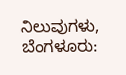ನಿಲುವುಗಳು, ಬೆಂಗಳೂರು: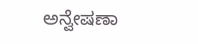ಅನ್ವೇಷಣಾ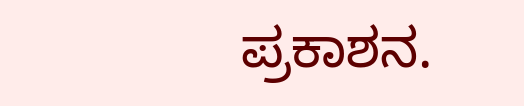ಪ್ರಕಾಶನ.